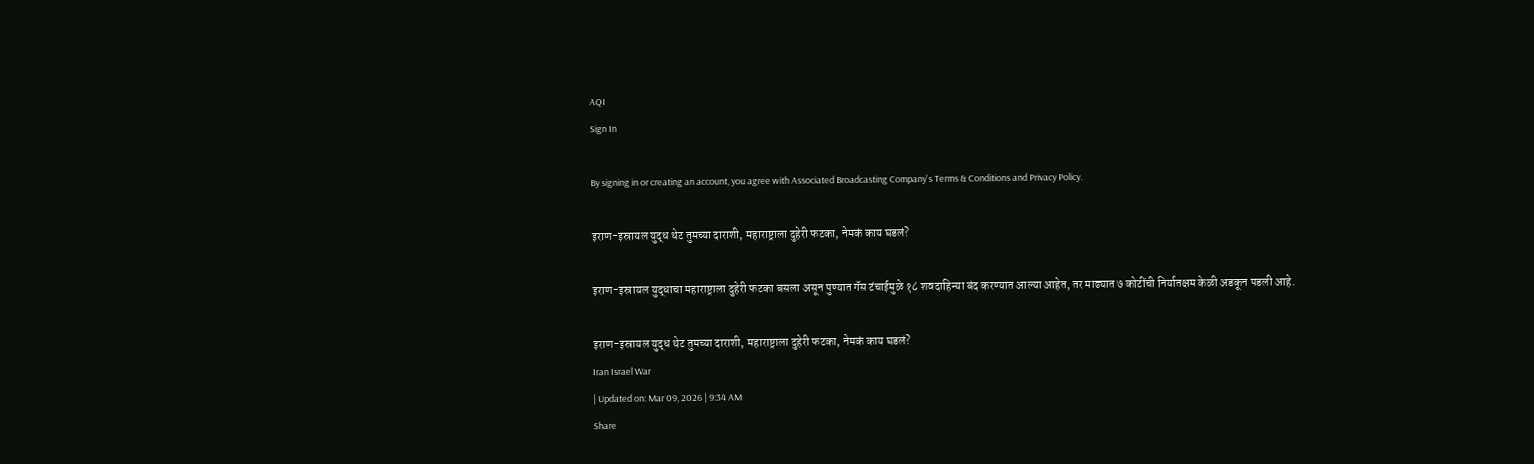AQI
Sign In

By signing in or creating an account, you agree with Associated Broadcasting Company's Terms & Conditions and Privacy Policy.

इराण-इस्रायल युद्ध थेट तुमच्या दाराशी, महाराष्ट्राला दुहेरी फटका, नेमकं काय घडलं?

इराण-इस्रायल युद्धाचा महाराष्ट्राला दुहेरी फटका बसला असून पुण्यात गॅस टंचाईमुळे १८ शवदाहिन्या बंद करण्यात आल्या आहेत, तर माढ्यात ७ कोटींची निर्यातक्षम केळी अडकून पडली आहे.

इराण-इस्रायल युद्ध थेट तुमच्या दाराशी, महाराष्ट्राला दुहेरी फटका, नेमकं काय घडलं?
Iran Israel War
| Updated on: Mar 09, 2026 | 9:34 AM
Share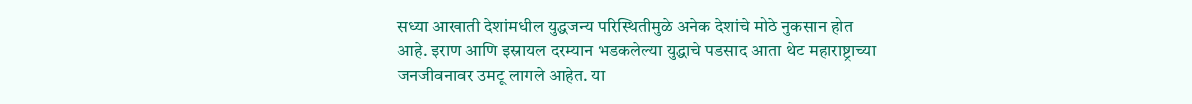सध्या आखाती देशांमधील युद्धजन्य परिस्थितीमुळे अनेक देशांचे मोठे नुकसान होत आहे. इराण आणि इस्रायल दरम्यान भडकलेल्या युद्धाचे पडसाद आता थेट महाराष्ट्राच्या जनजीवनावर उमटू लागले आहेत. या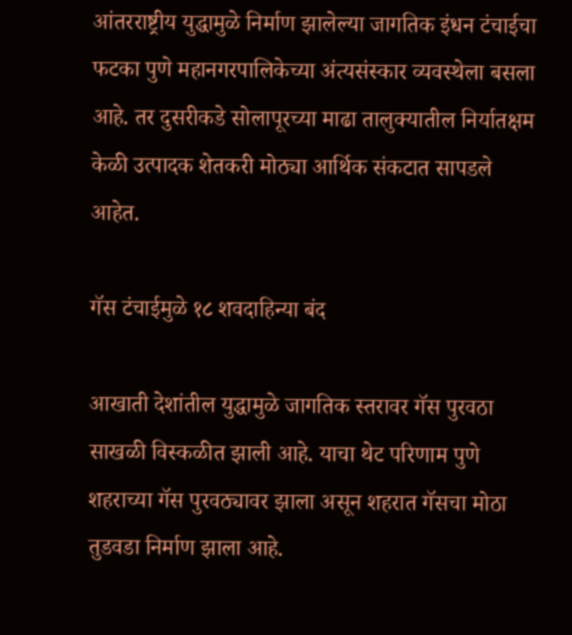आंतरराष्ट्रीय युद्धामुळे निर्माण झालेल्या जागतिक इंधन टंचाईचा फटका पुणे महानगरपालिकेच्या अंत्यसंस्कार व्यवस्थेला बसला आहे. तर दुसरीकडे सोलापूरच्या माढा तालुक्यातील निर्यातक्षम केळी उत्पादक शेतकरी मोठ्या आर्थिक संकटात सापडले आहेत.

गॅस टंचाईमुळे १८ शवदाहिन्या बंद

आखाती देशांतील युद्धामुळे जागतिक स्तरावर गॅस पुरवठा साखळी विस्कळीत झाली आहे. याचा थेट परिणाम पुणे शहराच्या गॅस पुरवठ्यावर झाला असून शहरात गॅसचा मोठा तुडवडा निर्माण झाला आहे.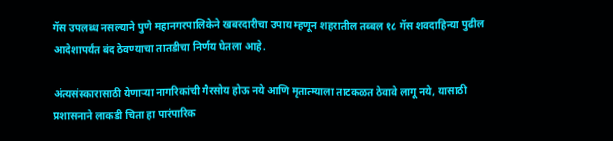गॅस उपलब्ध नसल्याने पुणे महानगरपालिकेने खबरदारीचा उपाय म्हणून शहरातील तब्बल १८ गॅस शवदाहिन्या पुढील आदेशापर्यंत बंद ठेवण्याचा तातडीचा निर्णय घेतला आहे.

अंत्यसंस्कारासाठी येणाऱ्या नागरिकांची गैरसोय होऊ नये आणि मृतात्म्याला ताटकळत ठेवावे लागू नये, यासाठी प्रशासनाने लाकडी चिता हा पारंपारिक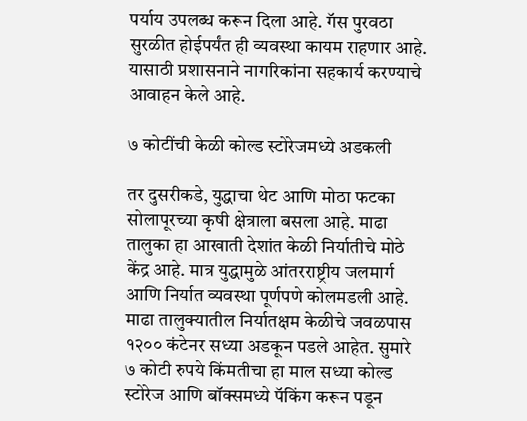पर्याय उपलब्ध करून दिला आहे. गॅस पुरवठा सुरळीत होईपर्यंत ही व्यवस्था कायम राहणार आहे. यासाठी प्रशासनाने नागरिकांना सहकार्य करण्याचे आवाहन केले आहे.

७ कोटींची केळी कोल्ड स्टोरेजमध्ये अडकली

तर दुसरीकडे, युद्धाचा थेट आणि मोठा फटका सोलापूरच्या कृषी क्षेत्राला बसला आहे. माढा तालुका हा आखाती देशांत केळी निर्यातीचे मोठे केंद्र आहे. मात्र युद्धामुळे आंतरराष्ट्रीय जलमार्ग आणि निर्यात व्यवस्था पूर्णपणे कोलमडली आहे. माढा तालुक्यातील निर्यातक्षम केळीचे जवळपास १२०० कंटेनर सध्या अडकून पडले आहेत. सुमारे ७ कोटी रुपये किंमतीचा हा माल सध्या कोल्ड स्टोरेज आणि बॉक्समध्ये पॅकिंग करून पडून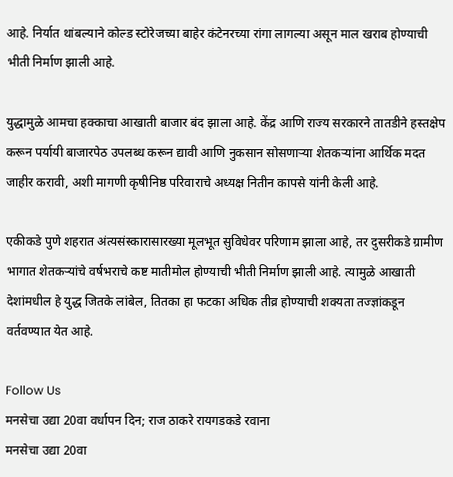आहे. निर्यात थांबल्याने कोल्ड स्टोरेजच्या बाहेर कंटेनरच्या रांगा लागल्या असून माल खराब होण्याची भीती निर्माण झाली आहे.

युद्धामुळे आमचा हक्काचा आखाती बाजार बंद झाला आहे. केंद्र आणि राज्य सरकारने तातडीने हस्तक्षेप करून पर्यायी बाजारपेठ उपलब्ध करून द्यावी आणि नुकसान सोसणाऱ्या शेतकऱ्यांना आर्थिक मदत जाहीर करावी, अशी मागणी कृषीनिष्ठ परिवाराचे अध्यक्ष नितीन कापसे यांनी केली आहे.

एकीकडे पुणे शहरात अंत्यसंस्कारासारख्या मूलभूत सुविधेवर परिणाम झाला आहे, तर दुसरीकडे ग्रामीण भागात शेतकऱ्यांचे वर्षभराचे कष्ट मातीमोल होण्याची भीती निर्माण झाली आहे. त्यामुळे आखाती देशांमधील हे युद्ध जितके लांबेल, तितका हा फटका अधिक तीव्र होण्याची शक्यता तज्ज्ञांकडून वर्तवण्यात येत आहे.

Follow Us
मनसेचा उद्या 20वा वर्धापन दिन; राज ठाकरे रायगडकडे रवाना
मनसेचा उद्या 20वा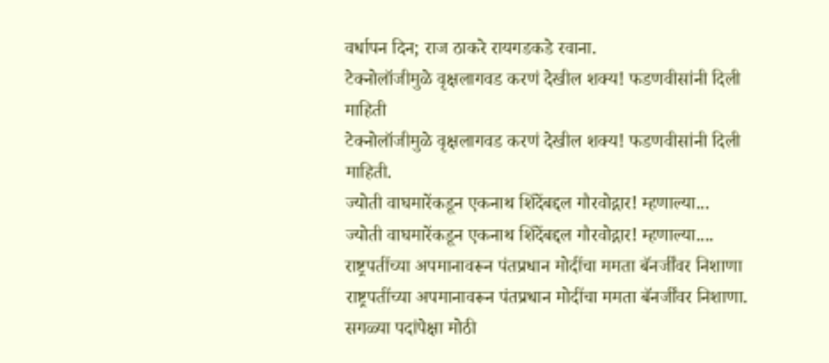वर्धापन दिन; राज ठाकरे रायगडकडे रवाना.
टेक्नोलॉजीमुळे वृक्षलागवड करणं देखील शक्य! फडणवीसांनी दिली माहिती
टेक्नोलॉजीमुळे वृक्षलागवड करणं देखील शक्य! फडणवीसांनी दिली माहिती.
ज्योती वाघमारेंकडून एकनाथ शिंदेंबद्दल गौरवोद्गार! म्हणाल्या...
ज्योती वाघमारेंकडून एकनाथ शिंदेंबद्दल गौरवोद्गार! म्हणाल्या....
राष्ट्रपतींच्या अपमानावरून पंतप्रधान मोदींचा ममता बॅनर्जींवर निशाणा
राष्ट्रपतींच्या अपमानावरून पंतप्रधान मोदींचा ममता बॅनर्जींवर निशाणा.
सगळ्या पदांपेक्षा मोठी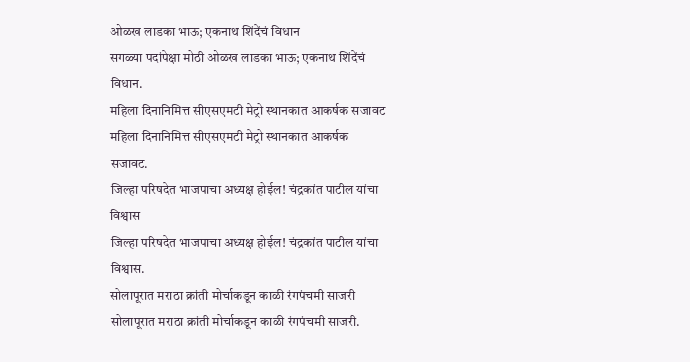ओळख लाडका भाऊ; एकनाथ शिंदेंचं विधान
सगळ्या पदांपेक्षा मोठी ओळख लाडका भाऊ; एकनाथ शिंदेंचं विधान.
महिला दिनानिमित्त सीएसएमटी मेट्रो स्थानकात आकर्षक सजावट
महिला दिनानिमित्त सीएसएमटी मेट्रो स्थानकात आकर्षक सजावट.
जिल्हा परिषदेत भाजपाचा अध्यक्ष होईल! चंद्रकांत पाटील यांचा विश्वास
जिल्हा परिषदेत भाजपाचा अध्यक्ष होईल! चंद्रकांत पाटील यांचा विश्वास.
सोलापूरात मराठा क्रांती मोर्चाकडून काळी रंगपंचमी साजरी
सोलापूरात मराठा क्रांती मोर्चाकडून काळी रंगपंचमी साजरी.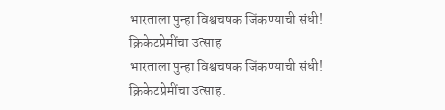भारताला पुन्हा विश्वचषक जिंकण्याची संधी! क्रिकेटप्रेमींचा उत्साह
भारताला पुन्हा विश्वचषक जिंकण्याची संधी! क्रिकेटप्रेमींचा उत्साह.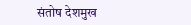संतोष देशमुख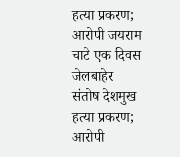हत्या प्रकरण; आरोपी जयराम चाटे एक दिवस जेलबाहेर
संतोष देशमुख हत्या प्रकरण; आरोपी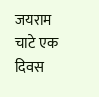जयराम चाटे एक दिवस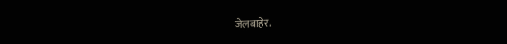जेलबाहेर.